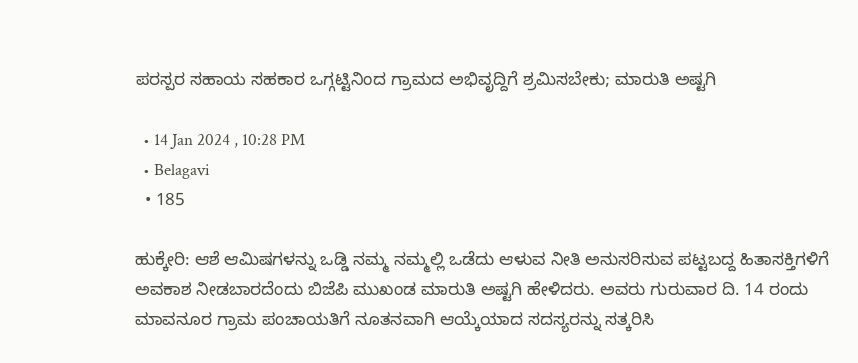ಪರಸ್ಪರ ಸಹಾಯ ಸಹಕಾರ ಒಗ್ಗಟ್ಟಿನಿಂದ ಗ್ರಾಮದ ಅಭಿವೃದ್ದಿಗೆ ಶ್ರಮಿಸಬೇಕು; ಮಾರುತಿ ಅಷ್ಟಗಿ

  • 14 Jan 2024 , 10:28 PM
  • Belagavi
  • 185

ಹುಕ್ಕೇರಿ: ಆಶೆ ಆಮಿಷಗಳನ್ನು ಒಡ್ಡಿ ನಮ್ಮ ನಮ್ಮಲ್ಲಿ ಒಡೆದು ಆಳುವ ನೀತಿ ಅನುಸರಿಸುವ ಪಟ್ಟಬದ್ದ ಹಿತಾಸಕ್ತಿಗಳಿಗೆ ಅವಕಾಶ ನೀಡಬಾರದೆಂದು ಬಿಜೆಪಿ ಮುಖಂಡ ಮಾರುತಿ ಅಷ್ಟಗಿ ಹೇಳಿದರು. ಅವರು ಗುರುವಾರ ದಿ. 14 ರಂದು ಮಾವನೂರ ಗ್ರಾಮ ಪಂಚಾಯತಿಗೆ ನೂತನವಾಗಿ ಆಯ್ಕೆಯಾದ ಸದಸ್ಯರನ್ನು ಸತ್ಕರಿಸಿ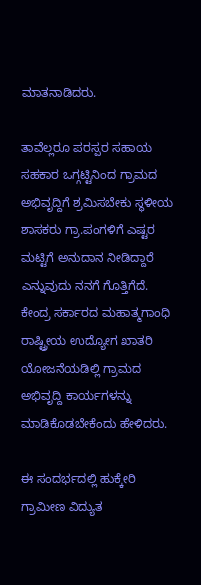ಮಾತನಾಡಿದರು.

ತಾವೆಲ್ಲರೂ ಪರಸ್ಪರ ಸಹಾಯ ಸಹಕಾರ ಒಗ್ಗಟ್ಟಿನಿಂದ ಗ್ರಾಮದ ಅಭಿವೃದ್ದಿಗೆ ಶ್ರಮಿಸಬೇಕು ಸ್ಥಳೀಯ ಶಾಸಕರು ಗ್ರಾ.ಪಂಗಳಿಗೆ ಎಷ್ಟರ ಮಟ್ಟಿಗೆ ಅನುದಾನ ನೀಡಿದ್ದಾರೆ ಎನ್ನುವುದು ನನಗೆ ಗೊತ್ತಿಗೆದೆ. ಕೇಂದ್ರ ಸರ್ಕಾರದ ಮಹಾತ್ಮಗಾಂಧಿ ರಾಷ್ಟ್ರೀಯ ಉದ್ಯೋಗ ಖಾತರಿ ಯೋಜನೆಯಡಿಲ್ಲಿ ಗ್ರಾಮದ ಅಭಿವೃದ್ದಿ ಕಾರ್ಯಗಳನ್ನು ಮಾಡಿಕೊಡಬೇಕೆಂದು ಹೇಳಿದರು.

ಈ ಸಂದರ್ಭದಲ್ಲಿ ಹುಕ್ಕೇರಿ ಗ್ರಾಮೀಣ ವಿದ್ಯುತ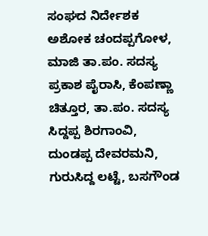ಸಂಘದ ನಿರ್ದೇಶಕ ಅಶೋಕ ಚಂದಪ್ಪಗೋಳ, ಮಾಜಿ ತಾ.ಪಂ. ಸದಸ್ಯ ಪ್ರಕಾಶ ಪೈರಾಸಿ, ಕೆಂಪಣ್ಣಾ ಚಿತ್ತೂರ, ತಾ.ಪಂ. ಸದಸ್ಯ ಸಿದ್ದಪ್ಪ ಶಿರಗಾಂವಿ, ದುಂಡಪ್ಪ ದೇವರಮನಿ, ಗುರುಸಿದ್ದ ಲಟ್ಟೆ, ಬಸಗೌಂಡ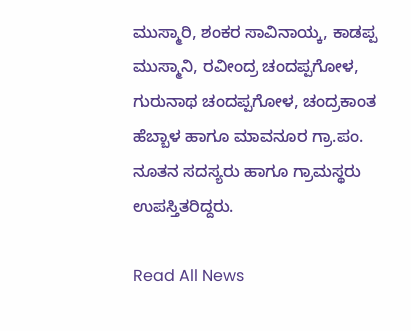ಮುಸ್ಮಾರಿ, ಶಂಕರ ಸಾವಿನಾಯ್ಕ, ಕಾಡಪ್ಪ ಮುಸ್ಮಾನಿ, ರವೀಂದ್ರ ಚಂದಪ್ಪಗೋಳ, ಗುರುನಾಥ ಚಂದಪ್ಪಗೋಳ, ಚಂದ್ರಕಾಂತ ಹೆಬ್ಬಾಳ ಹಾಗೂ ಮಾವನೂರ ಗ್ರಾ.ಪಂ. ನೂತನ ಸದಸ್ಯರು ಹಾಗೂ ಗ್ರಾಮಸ್ಥರು ಉಪಸ್ತಿತರಿದ್ದರು.

Read All News